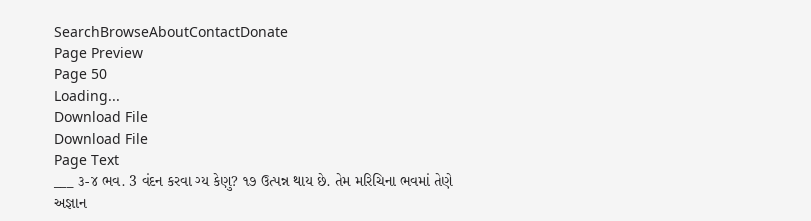SearchBrowseAboutContactDonate
Page Preview
Page 50
Loading...
Download File
Download File
Page Text
___ ૩-૪ ભવ. 3 વંદન કરવા ગ્ય કેણુ? ૧૭ ઉત્પન્ન થાય છે. તેમ મરિચિના ભવમાં તેણે અજ્ઞાન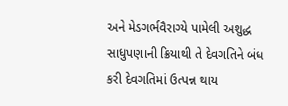અને મેડગર્ભવૈરાગ્યે પામેલી અશુદ્ધ સાધુપણાની ક્રિયાથી તે દેવગતિને બંધ કરી દેવગતિમાં ઉત્પન્ન થાય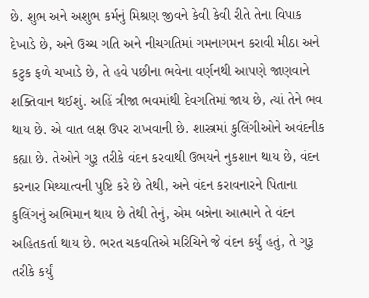છે. શુભ અને અશુભ કર્મનું મિશ્રણ જીવને કેવી કેવી રીતે તેના વિપાક દેખાડે છે, અને ઉચ્ચ ગતિ અને નીચગતિમાં ગમનાગમન કરાવી મીઠા અને કટુક ફળે ચખાડે છે, તે હવે પછીના ભવેના વર્ણનથી આપણે જાણવાને શક્તિવાન થઈશું. અહિં ત્રીજા ભવમાંથી દેવગતિમાં જાય છે, ત્યાં તેને ભવ થાય છે. એ વાત લક્ષ ઉપર રાખવાની છે. શાસ્ત્રમાં કુલિંગીઓને અવંદનીક કહ્યા છે. તેઓને ગુરૂ તરીકે વંદન કરવાથી ઉભયને નુકશાન થાય છે, વંદન કરનાર મિથ્યાત્વની પુષ્ટિ કરે છે તેથી, અને વંદન કરાવનારને પિતાના કુલિંગનું અભિમાન થાય છે તેથી તેનું, એમ બન્નેના આત્માને તે વંદન અહિતકર્તા થાય છે. ભરત ચકવતિએ મરિચિને જે વંદન કર્યું હતું, તે ગુરૂ તરીકે કર્યું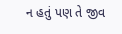ન હતું પણ તે જીવ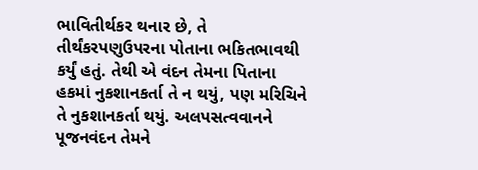ભાવિતીર્થકર થનાર છે, તે તીર્થંકરપણુઉપરના પોતાના ભકિતભાવથી કર્યું હતું. તેથી એ વંદન તેમના પિતાના હકમાં નુકશાનકર્તા તે ન થયું, પણ મરિચિને તે નુકશાનકર્તા થયું. અલપસત્વવાનને પૂજનવંદન તેમને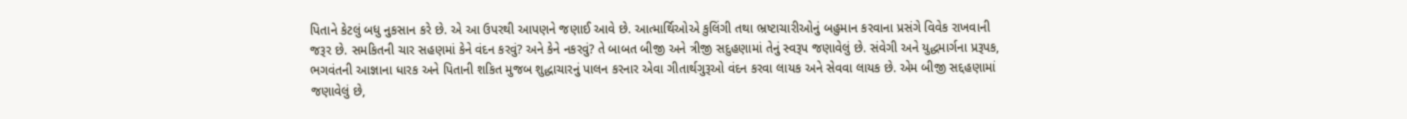પિતાને કેટલું બધુ નુકસાન કરે છે. એ આ ઉપરથી આપણને જણાઈ આવે છે. આત્માર્થિઓએ કુલિંગી તથા ભ્રષ્ટાચારીઓનું બહુમાન કરવાના પ્રસંગે વિવેક રાખવાની જરૂર છે. સમકિતની ચાર સહણમાં કેને વંદન કરવું? અને કેને નકરવું? તે બાબત બીજી અને ત્રીજી સદુહણામાં તેનું સ્વરૂપ જણાવેલું છે. સંવેગી અને યુદ્ધમાર્ગના પ્રરૂપક, ભગવંતની આજ્ઞાના ધારક અને પિતાની શકિત મુજબ શુદ્ધાચારનું પાલન કરનાર એવા ગીતાર્થગુરૂઓ વંદન કરવા લાયક અને સેવવા લાયક છે. એમ બીજી સદ્દહણામાં જણાવેલું છે,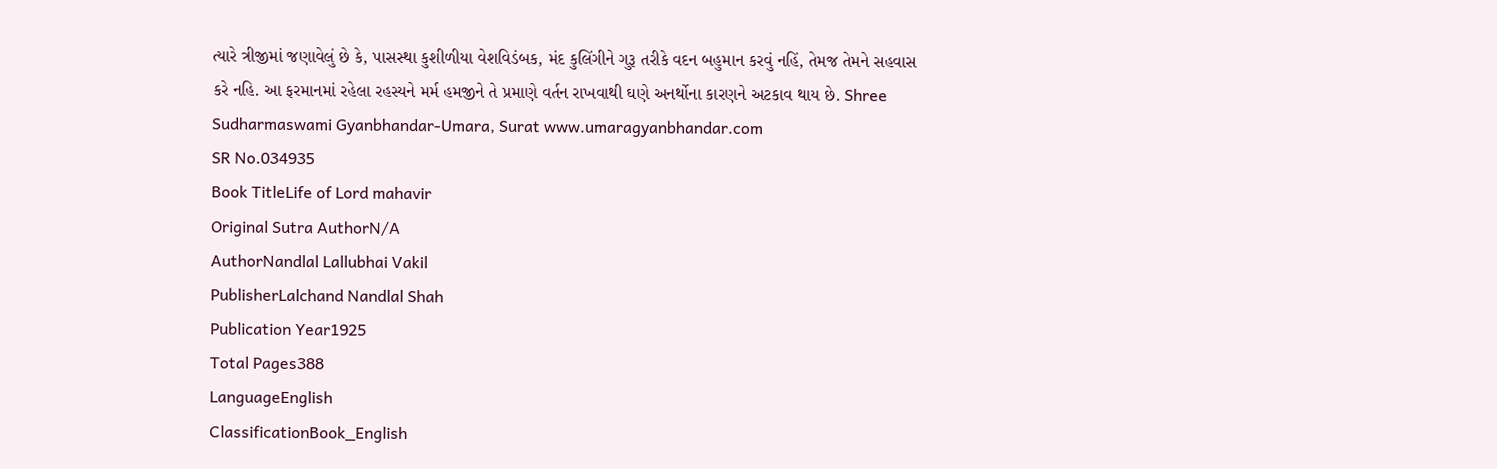ત્યારે ત્રીજીમાં જણાવેલું છે કે, પાસસ્થા કુશીળીયા વેશવિડંબક, મંદ કુલિંગીને ગુરૂ તરીકે વદન બહુમાન કરવું નહિં, તેમજ તેમને સહવાસ કરે નહિ. આ ફરમાનમાં રહેલા રહસ્યને મર્મ હમજીને તે પ્રમાણે વર્તન રાખવાથી ઘણે અનર્થોના કારણને અટકાવ થાય છે. Shree Sudharmaswami Gyanbhandar-Umara, Surat www.umaragyanbhandar.com
SR No.034935
Book TitleLife of Lord mahavir
Original Sutra AuthorN/A
AuthorNandlal Lallubhai Vakil
PublisherLalchand Nandlal Shah
Publication Year1925
Total Pages388
LanguageEnglish
ClassificationBook_English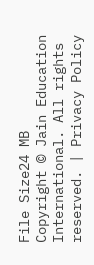File Size24 MB
Copyright © Jain Education International. All rights reserved. | Privacy Policy